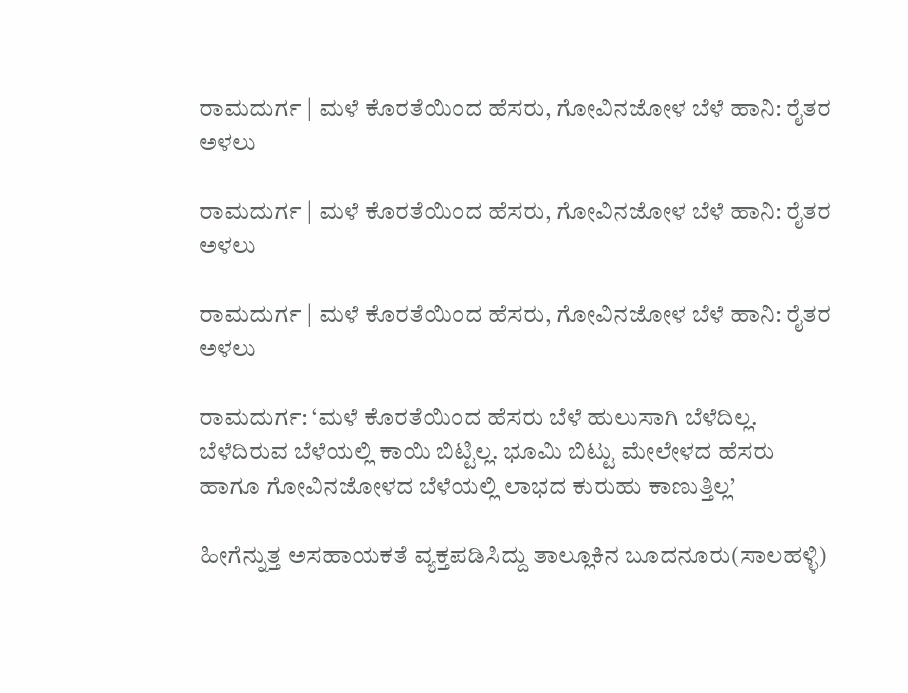ರಾಮದುರ್ಗ | ಮಳೆ ಕೊರತೆಯಿಂದ ಹೆಸರು, ಗೋವಿನಜೋಳ ಬೆಳೆ ಹಾನಿ: ರೈತರ ಅಳಲು

ರಾಮದುರ್ಗ | ಮಳೆ ಕೊರತೆಯಿಂದ ಹೆಸರು, ಗೋವಿನಜೋಳ ಬೆಳೆ ಹಾನಿ: ರೈತರ ಅಳಲು

ರಾಮದುರ್ಗ | ಮಳೆ ಕೊರತೆಯಿಂದ ಹೆಸರು, ಗೋವಿನಜೋಳ ಬೆಳೆ ಹಾನಿ: ರೈತರ ಅಳಲು

ರಾಮದುರ್ಗ: ‘ಮಳೆ ಕೊರತೆಯಿಂದ ಹೆಸರು ಬೆಳೆ ಹುಲುಸಾಗಿ ಬೆಳೆದಿಲ್ಲ. ಬೆಳೆದಿರುವ ಬೆಳೆಯಲ್ಲಿ ಕಾಯಿ ಬಿಟ್ಟಿಲ್ಲ. ಭೂಮಿ ಬಿಟ್ಟು ಮೇಲೇಳದ ಹೆಸರು ಹಾಗೂ ಗೋವಿನಜೋಳದ ಬೆಳೆಯಲ್ಲಿ ಲಾಭದ ಕುರುಹು ಕಾಣುತ್ತಿಲ್ಲ’

ಹೀಗೆನ್ನುತ್ತ ಅಸಹಾಯಕತೆ ವ್ಯಕ್ತಪಡಿಸಿದ್ದು ತಾಲ್ಲೂಕಿನ ಬೂದನೂರು(ಸಾಲಹಳ್ಳಿ)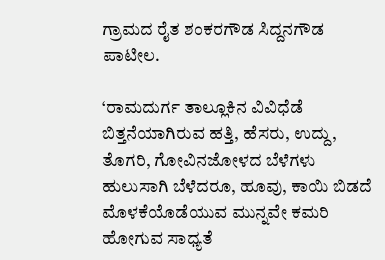ಗ್ರಾಮದ ರೈತ ಶಂಕರಗೌಡ ಸಿದ್ದನಗೌಡ ಪಾಟೀಲ.

‘ರಾಮದುರ್ಗ ತಾಲ್ಲೂಕಿನ ವಿವಿಧೆಡೆ ಬಿತ್ತನೆಯಾಗಿರುವ ಹತ್ತಿ, ಹೆಸರು, ಉದ್ದು, ತೊಗರಿ, ಗೋವಿನಜೋಳದ ಬೆಳೆಗಳು ಹುಲುಸಾಗಿ ಬೆಳೆದರೂ, ಹೂವು, ಕಾಯಿ ಬಿಡದೆ ಮೊಳಕೆಯೊಡೆಯುವ ಮುನ್ನವೇ ಕಮರಿ ಹೋಗುವ ಸಾಧ್ಯತೆ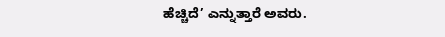ಹೆಚ್ಚಿದೆ’ ಎನ್ನುತ್ತಾರೆ ಅವರು.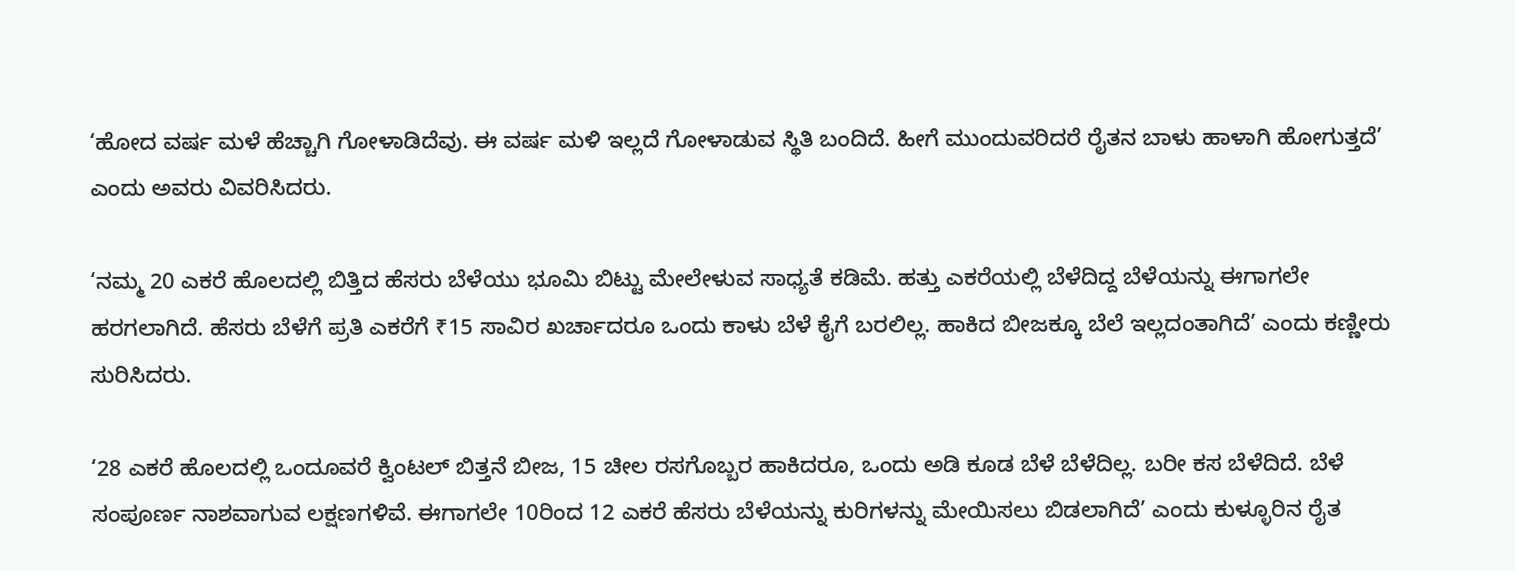‘ಹೋದ ವರ್ಷ ಮಳೆ ಹೆಚ್ಚಾಗಿ ಗೋಳಾಡಿದೆವು. ಈ ವರ್ಷ ಮಳಿ ಇಲ್ಲದೆ ಗೋಳಾಡುವ ಸ್ಥಿತಿ ಬಂದಿದೆ. ಹೀಗೆ ಮುಂದುವರಿದರೆ ರೈತನ ಬಾಳು ಹಾಳಾಗಿ ಹೋಗುತ್ತದೆ’ ಎಂದು ಅವರು ವಿವರಿಸಿದರು.

‘ನಮ್ಮ 20 ಎಕರೆ ಹೊಲದಲ್ಲಿ ಬಿತ್ತಿದ ಹೆಸರು ಬೆಳೆಯು ಭೂಮಿ ಬಿಟ್ಟು ಮೇಲೇಳುವ ಸಾಧ್ಯತೆ ಕಡಿಮೆ. ಹತ್ತು ಎಕರೆಯಲ್ಲಿ ಬೆಳೆದಿದ್ದ ಬೆಳೆಯನ್ನು ಈಗಾಗಲೇ ಹರಗಲಾಗಿದೆ. ಹೆಸರು ಬೆಳೆಗೆ ಪ್ರತಿ ಎಕರೆಗೆ ₹15 ಸಾವಿರ ಖರ್ಚಾದರೂ ಒಂದು ಕಾಳು ಬೆಳೆ ಕೈಗೆ ಬರಲಿಲ್ಲ. ಹಾಕಿದ ಬೀಜಕ್ಕೂ ಬೆಲೆ ಇಲ್ಲದಂತಾಗಿದೆ’ ಎಂದು ಕಣ್ಣೀರು ಸುರಿಸಿದರು.

‘28 ಎಕರೆ ಹೊಲದಲ್ಲಿ ಒಂದೂವರೆ ಕ್ವಿಂಟಲ್‌ ಬಿತ್ತನೆ ಬೀಜ, 15 ಚೀಲ ರಸಗೊಬ್ಬರ ಹಾಕಿದರೂ, ಒಂದು ಅಡಿ ಕೂಡ ಬೆಳೆ ಬೆಳೆದಿಲ್ಲ. ಬರೀ ಕಸ ಬೆಳೆದಿದೆ. ಬೆಳೆ ಸಂಪೂರ್ಣ ನಾಶವಾಗುವ ಲಕ್ಷಣಗಳಿವೆ. ಈಗಾಗಲೇ 10ರಿಂದ 12 ಎಕರೆ ಹೆಸರು ಬೆಳೆಯನ್ನು ಕುರಿಗಳನ್ನು ಮೇಯಿಸಲು ಬಿಡಲಾಗಿದೆ’ ಎಂದು ಕುಳ್ಳೂರಿನ ರೈತ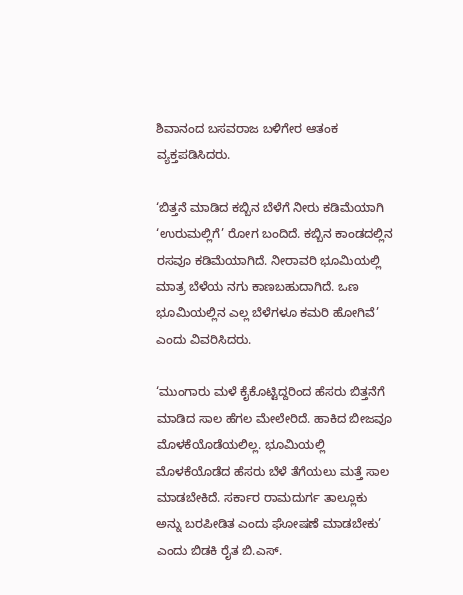ಶಿವಾನಂದ ಬಸವರಾಜ ಬಳಿಗೇರ ಆತಂಕ ವ್ಯಕ್ತಪಡಿಸಿದರು.

‘ಬಿತ್ತನೆ ಮಾಡಿದ ಕಬ್ಬಿನ ಬೆಳೆಗೆ ನೀರು ಕಡಿಮೆಯಾಗಿ ‘ಉರುಮಲ್ಲಿಗೆ’ ರೋಗ ಬಂದಿದೆ. ಕಬ್ಬಿನ ಕಾಂಡದಲ್ಲಿನ ರಸವೂ ಕಡಿಮೆಯಾಗಿದೆ. ನೀರಾವರಿ ಭೂಮಿಯಲ್ಲಿ ಮಾತ್ರ ಬೆಳೆಯ ನಗು ಕಾಣಬಹುದಾಗಿದೆ. ಒಣ ಭೂಮಿಯಲ್ಲಿನ ಎಲ್ಲ ಬೆಳೆಗಳೂ ಕಮರಿ ಹೋಗಿವೆ’ ಎಂದು ವಿವರಿಸಿದರು.

‘ಮುಂಗಾರು ಮಳೆ ಕೈಕೊಟ್ಟಿದ್ದರಿಂದ ಹೆಸರು ಬಿತ್ತನೆಗೆ ಮಾಡಿದ ಸಾಲ ಹೆಗಲ ಮೇಲೇರಿದೆ. ಹಾಕಿದ ಬೀಜವೂ ಮೊಳಕೆಯೊಡೆಯಲಿಲ್ಲ. ಭೂಮಿಯಲ್ಲಿ ಮೊಳಕೆಯೊಡೆದ ಹೆಸರು ಬೆಳೆ ತೆಗೆಯಲು ಮತ್ತೆ ಸಾಲ ಮಾಡಬೇಕಿದೆ. ಸರ್ಕಾರ ರಾಮದುರ್ಗ ತಾಲ್ಲೂಕು ಅನ್ನು ಬರಪೀಡಿತ ಎಂದು ಘೋಷಣೆ ಮಾಡಬೇಕು’ ಎಂದು ಬಿಡಕಿ ರೈತ ಬಿ.ಎಸ್‌.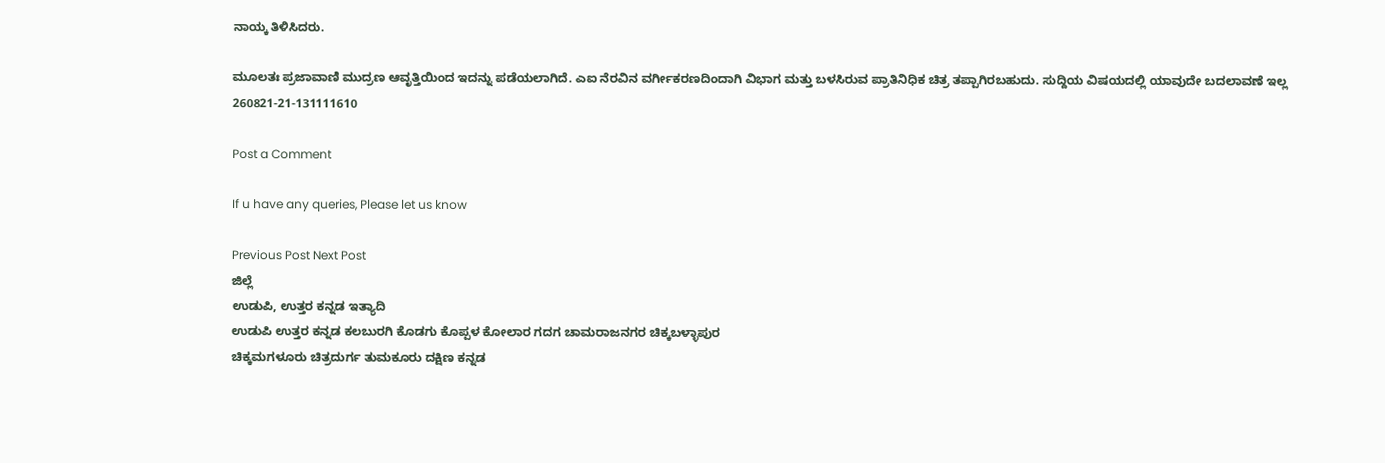ನಾಯ್ಕ ತಿಳಿಸಿದರು.

ಮೂಲತಃ ಪ್ರಜಾವಾಣಿ ಮುದ್ರಣ ಆವೃತ್ತಿಯಿಂದ ಇದನ್ನು ಪಡೆಯಲಾಗಿದೆ. ಎಐ ನೆರವಿನ ವರ್ಗೀಕರಣದಿಂದಾಗಿ ವಿಭಾಗ ಮತ್ತು ಬಳಸಿರುವ ಪ್ರಾತಿನಿಧಿಕ ಚಿತ್ರ ತಪ್ಪಾಗಿರಬಹುದು. ಸುದ್ದಿಯ ವಿಷಯದಲ್ಲಿ ಯಾವುದೇ ಬದಲಾವಣೆ ಇಲ್ಲ
260821-21-131111610

Post a Comment

If u have any queries, Please let us know

Previous Post Next Post
ಜಿಲ್ಲೆ
ಉಡುಪಿ, ಉತ್ತರ ಕನ್ನಡ ಇತ್ಯಾದಿ
ಉಡುಪಿ ಉತ್ತರ ಕನ್ನಡ ಕಲಬುರಗಿ ಕೊಡಗು ಕೊಪ್ಪಳ ಕೋಲಾರ ಗದಗ ಚಾಮರಾಜನಗರ ಚಿಕ್ಕಬಳ್ಳಾಪುರ
ಚಿಕ್ಕಮಗಳೂರು ಚಿತ್ರದುರ್ಗ ತುಮಕೂರು ದಕ್ಷಿಣ ಕನ್ನಡ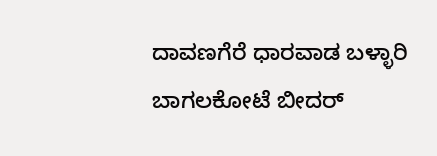ದಾವಣಗೆರೆ ಧಾರವಾಡ ಬಳ್ಳಾರಿ ಬಾಗಲಕೋಟೆ ಬೀದರ್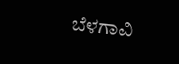ಬೆಳಗಾವಿ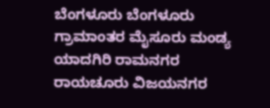ಬೆಂಗಳೂರು ಬೆಂಗಳೂರು ಗ್ರಾಮಾಂತರ ಮೈಸೂರು ಮಂಡ್ಯ ಯಾದಗಿರಿ ರಾಮನಗರ ರಾಯಚೂರು ವಿಜಯನಗರ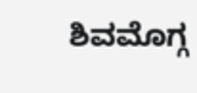ಶಿವಮೊಗ್ಗ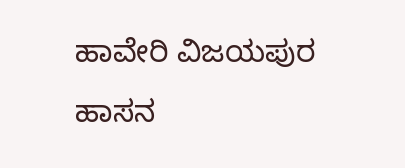ಹಾವೇರಿ ವಿಜಯಪುರ ಹಾಸನ